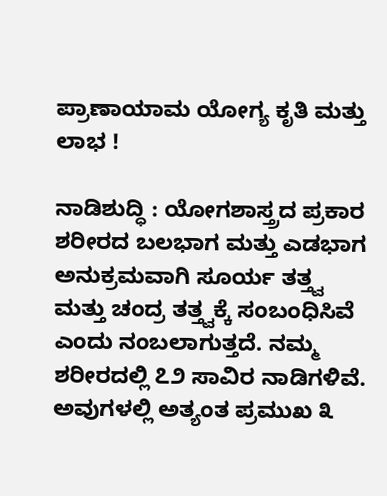ಪ್ರಾಣಾಯಾಮ ಯೋಗ್ಯ ಕೃತಿ ಮತ್ತು ಲಾಭ !

ನಾಡಿಶುದ್ಧಿ : ಯೋಗಶಾಸ್ತ್ರದ ಪ್ರಕಾರ ಶರೀರದ ಬಲಭಾಗ ಮತ್ತು ಎಡಭಾಗ ಅನುಕ್ರಮವಾಗಿ ಸೂರ್ಯ ತತ್ತ್ವ ಮತ್ತು ಚಂದ್ರ ತತ್ತ್ವಕ್ಕೆ ಸಂಬಂಧಿಸಿವೆ ಎಂದು ನಂಬಲಾಗುತ್ತದೆ. ನಮ್ಮ ಶರೀರದಲ್ಲಿ ೭೨ ಸಾವಿರ ನಾಡಿಗಳಿವೆ. ಅವುಗಳಲ್ಲಿ ಅತ್ಯಂತ ಪ್ರಮುಖ ೩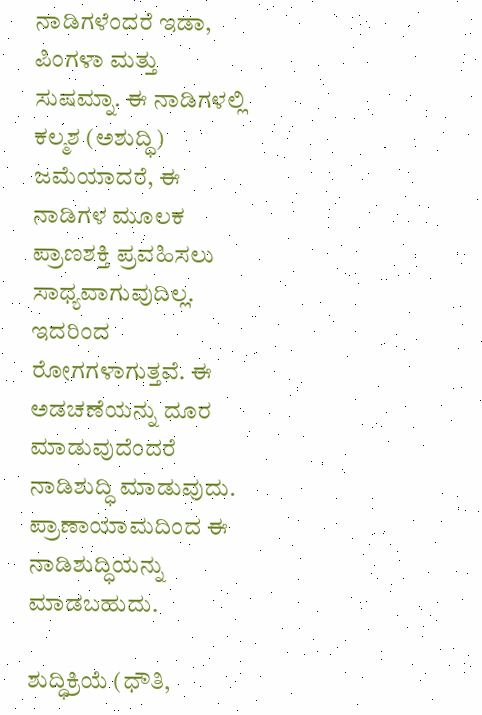ನಾಡಿಗಳೆಂದರೆ ಇಡಾ, ಪಿಂಗಳಾ ಮತ್ತು ಸುಷಮ್ನಾ. ಈ ನಾಡಿಗಳಲ್ಲಿ ಕಲ್ಮಶ (ಅಶುದ್ಧಿ) ಜಮೆಯಾದರೆ, ಈ ನಾಡಿಗಳ ಮೂಲಕ ಪ್ರಾಣಶಕ್ತಿ ಪ್ರವಹಿಸಲು ಸಾಧ್ಯವಾಗುವುದಿಲ್ಲ. ಇದರಿಂದ ರೋಗಗಳಾಗುತ್ತವೆ. ಈ ಅಡಚಣೆಯನ್ನು ದೂರ ಮಾಡುವುದೆಂದರೆ  ನಾಡಿಶುದ್ಧಿ ಮಾಡುವುದು. ಪ್ರಾಣಾಯಾಮದಿಂದ ಈ ನಾಡಿಶುದ್ಧಿಯನ್ನು ಮಾಡಬಹುದು.

ಶುದ್ಧಿಕ್ರಿಯೆ (ಧೌತಿ,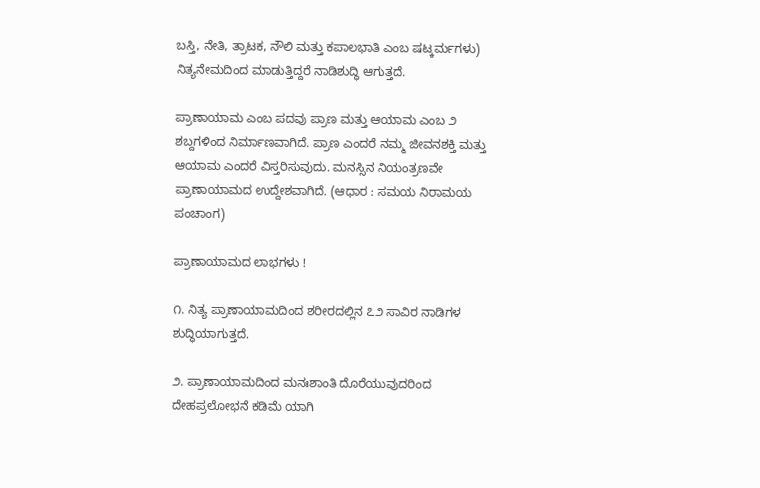ಬಸ್ತಿ, ನೇತಿ, ತ್ರಾಟಕ, ನೌಲಿ ಮತ್ತು ಕಪಾಲಭಾತಿ ಎಂಬ ಷಟ್ಕರ್ಮಗಳು) ನಿತ್ಯನೇಮದಿಂದ ಮಾಡುತ್ತಿದ್ದರೆ ನಾಡಿಶುದ್ಧಿ ಆಗುತ್ತದೆ.

ಪ್ರಾಣಾಯಾಮ ಎಂಬ ಪದವು ಪ್ರಾಣ ಮತ್ತು ಆಯಾಮ ಎಂಬ ೨ ಶಬ್ದಗಳಿಂದ ನಿರ್ಮಾಣವಾಗಿದೆ. ಪ್ರಾಣ ಎಂದರೆ ನಮ್ಮ ಜೀವನಶಕ್ತಿ ಮತ್ತು ಆಯಾಮ ಎಂದರೆ ವಿಸ್ತರಿಸುವುದು. ಮನಸ್ಸಿನ ನಿಯಂತ್ರಣವೇ ಪ್ರಾಣಾಯಾಮದ ಉದ್ದೇಶವಾಗಿದೆ. (ಆಧಾರ : ಸಮಯ ನಿರಾಮಯ ಪಂಚಾಂಗ)

ಪ್ರಾಣಾಯಾಮದ ಲಾಭಗಳು !

೧. ನಿತ್ಯ ಪ್ರಾಣಾಯಾಮದಿಂದ ಶರೀರದಲ್ಲಿನ ೭೨ ಸಾವಿರ ನಾಡಿಗಳ ಶುದ್ಧಿಯಾಗುತ್ತದೆ.

೨. ಪ್ರಾಣಾಯಾಮದಿಂದ ಮನಃಶಾಂತಿ ದೊರೆಯುವುದರಿಂದ ದೇಹಪ್ರಲೋಭನೆ ಕಡಿಮೆ ಯಾಗಿ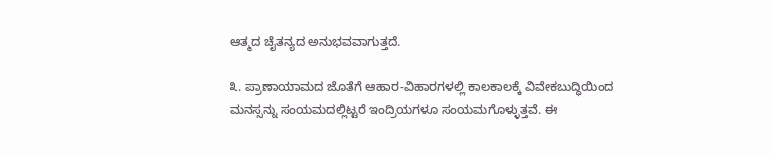ಆತ್ಮದ ಚೈತನ್ಯದ ಅನುಭವವಾಗುತ್ತದೆ.

೩. ಪ್ರಾಣಾಯಾಮದ ಜೊತೆಗೆ ಆಹಾರ-ವಿಹಾರಗಳಲ್ಲಿ ಕಾಲಕಾಲಕ್ಕೆ ವಿವೇಕಬುದ್ಧಿಯಿಂದ ಮನಸ್ಸನ್ನು ಸಂಯಮದಲ್ಲಿಟ್ಟರೆ ಇಂದ್ರಿಯಗಳೂ ಸಂಯಮಗೊಳ್ಳುತ್ತವೆ. ಈ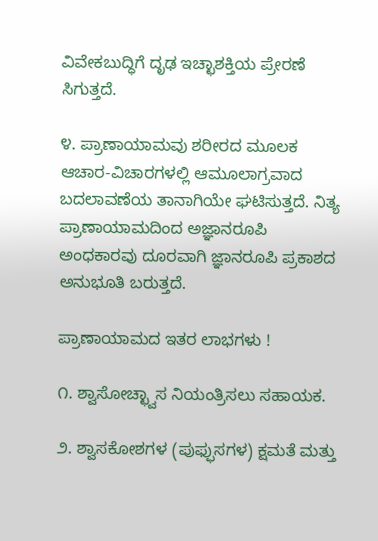ವಿವೇಕಬುದ್ಧಿಗೆ ದೃಢ ಇಚ್ಛಾಶಕ್ತಿಯ ಪ್ರೇರಣೆ ಸಿಗುತ್ತದೆ.

೪. ಪ್ರಾಣಾಯಾಮವು ಶರೀರದ ಮೂಲಕ ಆಚಾರ-ವಿಚಾರಗಳಲ್ಲಿ ಆಮೂಲಾಗ್ರವಾದ ಬದಲಾವಣೆಯ ತಾನಾಗಿಯೇ ಘಟಿಸುತ್ತದೆ. ನಿತ್ಯ ಪ್ರಾಣಾಯಾಮದಿಂದ ಅಜ್ಞಾನರೂಪಿ ಅಂಧಕಾರವು ದೂರವಾಗಿ ಜ್ಞಾನರೂಪಿ ಪ್ರಕಾಶದ ಅನುಭೂತಿ ಬರುತ್ತದೆ.

ಪ್ರಾಣಾಯಾಮದ ಇತರ ಲಾಭಗಳು !

೧. ಶ್ವಾಸೋಚ್ಛ್ವಾಸ ನಿಯಂತ್ರಿಸಲು ಸಹಾಯಕ.

೨. ಶ್ವಾಸಕೋಶಗಳ (ಪುಫ್ಫುಸಗಳ) ಕ್ಷಮತೆ ಮತ್ತು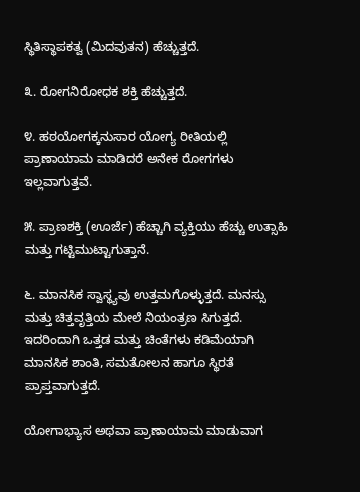ಸ್ಥಿತಿಸ್ಥಾಪಕತ್ವ (ಮಿದವುತನ) ಹೆಚ್ಚುತ್ತದೆ.

೩. ರೋಗನಿರೋಧಕ ಶಕ್ತಿ ಹೆಚ್ಚುತ್ತದೆ.

೪. ಹಠಯೋಗಕ್ಕನುಸಾರ ಯೋಗ್ಯ ರೀತಿಯಲ್ಲಿ ಪ್ರಾಣಾಯಾಮ ಮಾಡಿದರೆ ಅನೇಕ ರೋಗಗಳು ಇಲ್ಲವಾಗುತ್ತವೆ.

೫. ಪ್ರಾಣಶಕ್ತಿ (ಊರ್ಜೆ) ಹೆಚ್ಚಾಗಿ ವ್ಯಕ್ತಿಯು ಹೆಚ್ಚು ಉತ್ಸಾಹಿ ಮತ್ತು ಗಟ್ಟಿಮುಟ್ಟಾಗುತ್ತಾನೆ.

೬. ಮಾನಸಿಕ ಸ್ವಾಸ್ಥ್ಯವು ಉತ್ತಮಗೊಳ್ಳುತ್ತದೆ. ಮನಸ್ಸು ಮತ್ತು ಚಿತ್ತವೃತ್ತಿಯ ಮೇಲೆ ನಿಯಂತ್ರಣ ಸಿಗುತ್ತದೆ. ಇದರಿಂದಾಗಿ ಒತ್ತಡ ಮತ್ತು ಚಿಂತೆಗಳು ಕಡಿಮೆಯಾಗಿ ಮಾನಸಿಕ ಶಾಂತಿ, ಸಮತೋಲನ ಹಾಗೂ ಸ್ಥಿರತೆ ಪ್ರಾಪ್ತವಾಗುತ್ತದೆ.

ಯೋಗಾಭ್ಯಾಸ ಅಥವಾ ಪ್ರಾಣಾಯಾಮ ಮಾಡುವಾಗ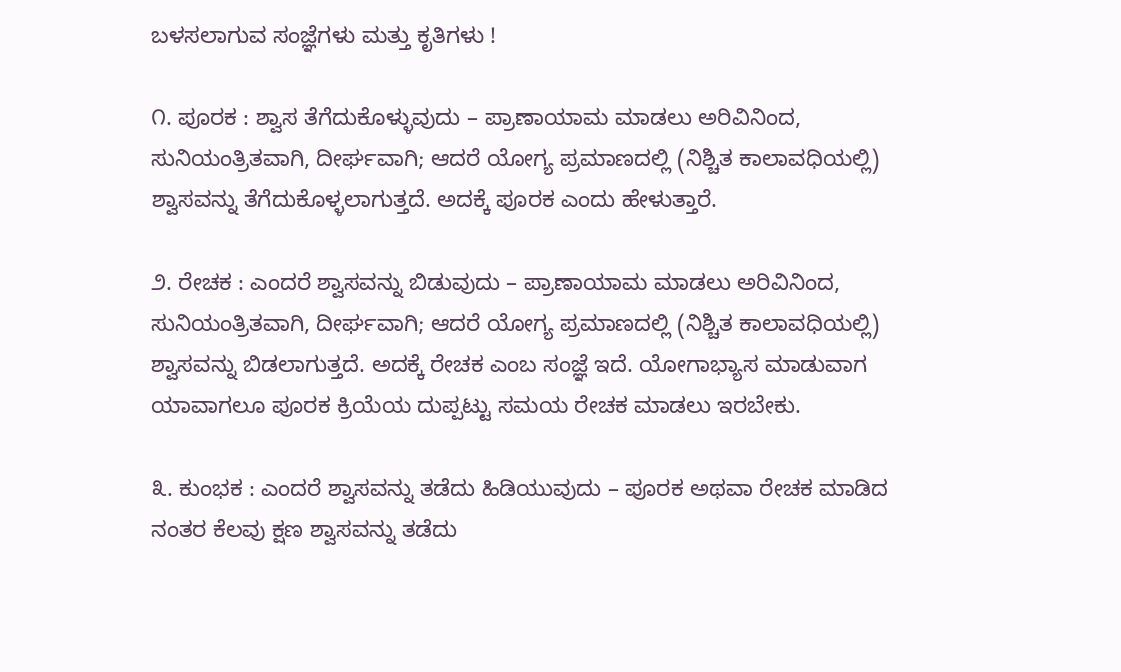ಬಳಸಲಾಗುವ ಸಂಜ್ಞೆಗಳು ಮತ್ತು ಕೃತಿಗಳು !

೧. ಪೂರಕ : ಶ್ವಾಸ ತೆಗೆದುಕೊಳ್ಳುವುದು – ಪ್ರಾಣಾಯಾಮ ಮಾಡಲು ಅರಿವಿನಿಂದ, ಸುನಿಯಂತ್ರಿತವಾಗಿ, ದೀರ್ಘವಾಗಿ; ಆದರೆ ಯೋಗ್ಯ ಪ್ರಮಾಣದಲ್ಲಿ (ನಿಶ್ಚಿತ ಕಾಲಾವಧಿಯಲ್ಲಿ) ಶ್ವಾಸವನ್ನು ತೆಗೆದುಕೊಳ್ಳಲಾಗುತ್ತದೆ. ಅದಕ್ಕೆ ಪೂರಕ ಎಂದು ಹೇಳುತ್ತಾರೆ.

೨. ರೇಚಕ : ಎಂದರೆ ಶ್ವಾಸವನ್ನು ಬಿಡುವುದು – ಪ್ರಾಣಾಯಾಮ ಮಾಡಲು ಅರಿವಿನಿಂದ, ಸುನಿಯಂತ್ರಿತವಾಗಿ, ದೀರ್ಘವಾಗಿ; ಆದರೆ ಯೋಗ್ಯ ಪ್ರಮಾಣದಲ್ಲಿ (ನಿಶ್ಚಿತ ಕಾಲಾವಧಿಯಲ್ಲಿ) ಶ್ವಾಸವನ್ನು ಬಿಡಲಾಗುತ್ತದೆ. ಅದಕ್ಕೆ ರೇಚಕ ಎಂಬ ಸಂಜ್ಞೆ ಇದೆ. ಯೋಗಾಭ್ಯಾಸ ಮಾಡುವಾಗ ಯಾವಾಗಲೂ ಪೂರಕ ಕ್ರಿಯೆಯ ದುಪ್ಪಟ್ಟು ಸಮಯ ರೇಚಕ ಮಾಡಲು ಇರಬೇಕು.

೩. ಕುಂಭಕ : ಎಂದರೆ ಶ್ವಾಸವನ್ನು ತಡೆದು ಹಿಡಿಯುವುದು – ಪೂರಕ ಅಥವಾ ರೇಚಕ ಮಾಡಿದ ನಂತರ ಕೆಲವು ಕ್ಷಣ ಶ್ವಾಸವನ್ನು ತಡೆದು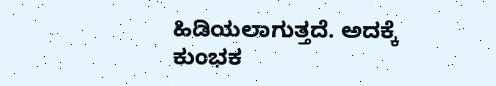ಹಿಡಿಯಲಾಗುತ್ತದೆ. ಅದಕ್ಕೆ ಕುಂಭಕ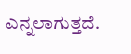ಎನ್ನಲಾಗುತ್ತದೆ.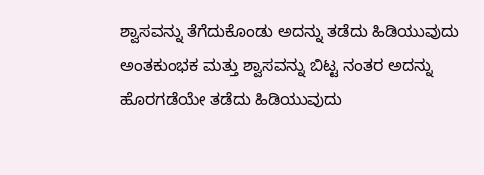ಶ್ವಾಸವನ್ನು ತೆಗೆದುಕೊಂಡು ಅದನ್ನು ತಡೆದು ಹಿಡಿಯುವುದು ಅಂತಕುಂಭಕ ಮತ್ತು ಶ್ವಾಸವನ್ನು ಬಿಟ್ಟ ನಂತರ ಅದನ್ನು ಹೊರಗಡೆಯೇ ತಡೆದು ಹಿಡಿಯುವುದು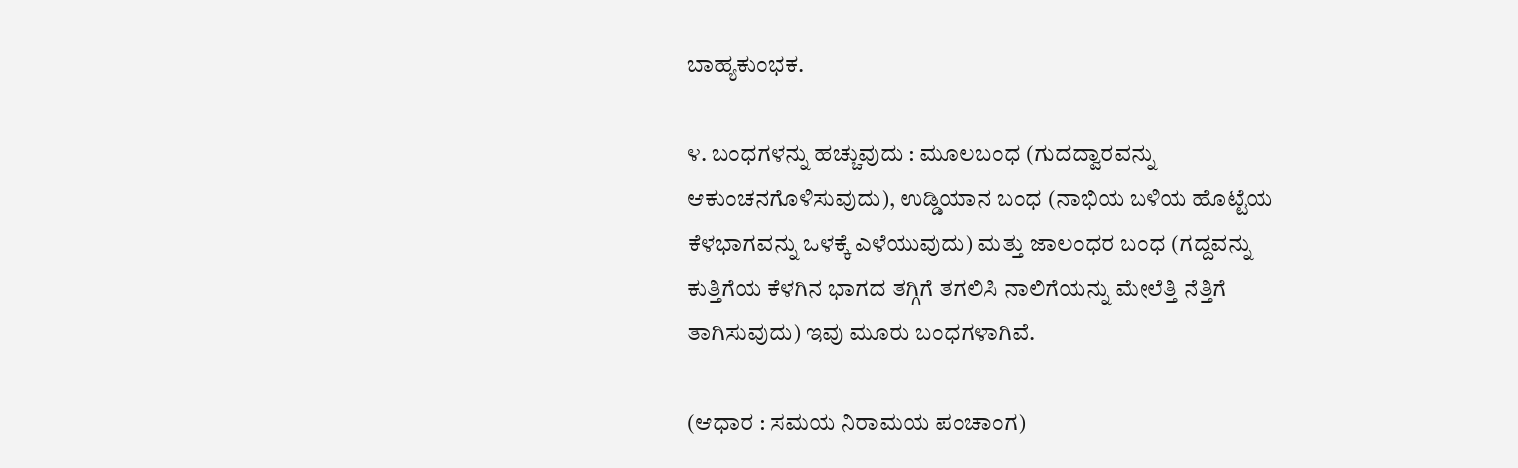ಬಾಹ್ಯಕುಂಭಕ.

೪. ಬಂಧಗಳನ್ನು ಹಚ್ಚುವುದು : ಮೂಲಬಂಧ (ಗುದದ್ವಾರವನ್ನು ಆಕುಂಚನಗೊಳಿಸುವುದು), ಉಡ್ಡಿಯಾನ ಬಂಧ (ನಾಭಿಯ ಬಳಿಯ ಹೊಟ್ಟೆಯ ಕೆಳಭಾಗವನ್ನು ಒಳಕ್ಕೆ ಎಳೆಯುವುದು) ಮತ್ತು ಜಾಲಂಧರ ಬಂಧ (ಗದ್ದವನ್ನು ಕುತ್ತಿಗೆಯ ಕೆಳಗಿನ ಭಾಗದ ತಗ್ಗಿಗೆ ತಗಲಿಸಿ ನಾಲಿಗೆಯನ್ನು ಮೇಲೆತ್ತಿ ನೆತ್ತಿಗೆ ತಾಗಿಸುವುದು) ಇವು ಮೂರು ಬಂಧಗಳಾಗಿವೆ.

(ಆಧಾರ : ಸಮಯ ನಿರಾಮಯ ಪಂಚಾಂಗ)